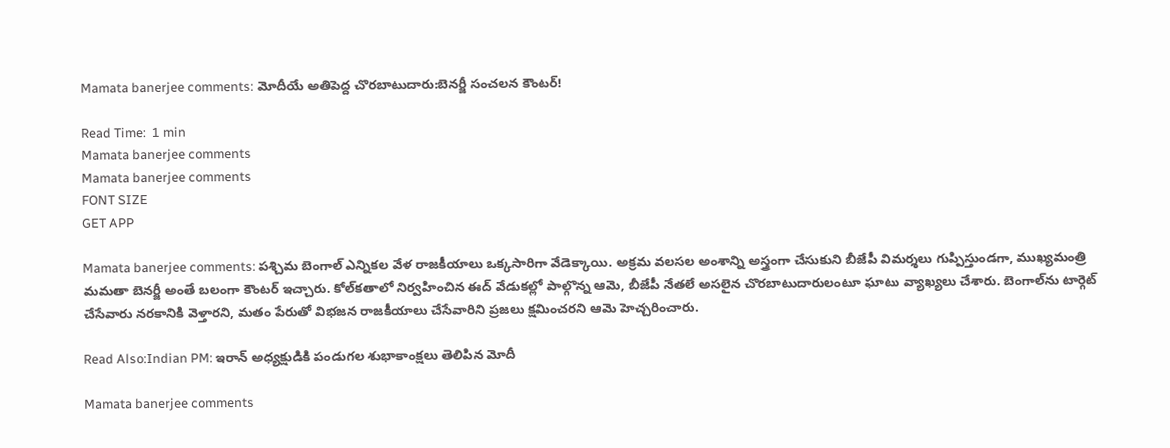Mamata banerjee comments: మోదీయే అతిపెద్ద చొరబాటుదారు:బెనర్జీ సంచలన కౌంటర్!

Read Time:  1 min
Mamata banerjee comments
Mamata banerjee comments
FONT SIZE
GET APP

Mamata banerjee comments: పశ్చిమ బెంగాల్ ఎన్నికల వేళ రాజకీయాలు ఒక్కసారిగా వేడెక్కాయి. అక్రమ వలసల అంశాన్ని అస్త్రంగా చేసుకుని బీజేపీ విమర్శలు గుప్పిస్తుండగా, ముఖ్యమంత్రి మమతా బెనర్జీ అంతే బలంగా కౌంటర్ ఇచ్చారు. కోల్‌కతాలో నిర్వహించిన ఈద్ వేడుకల్లో పాల్గొన్న ఆమె, బీజేపీ నేతలే అసలైన చొరబాటుదారులంటూ ఘాటు వ్యాఖ్యలు చేశారు. బెంగాల్‌ను టార్గెట్ చేసేవారు నరకానికి వెళ్తారని, మతం పేరుతో విభజన రాజకీయాలు చేసేవారిని ప్రజలు క్షమించరని ఆమె హెచ్చరించారు.

Read Also:Indian PM: ఇరాన్ అధ్యక్షుడికి పండుగల శుభాకాంక్షలు తెలిపిన మోదీ

Mamata banerjee comments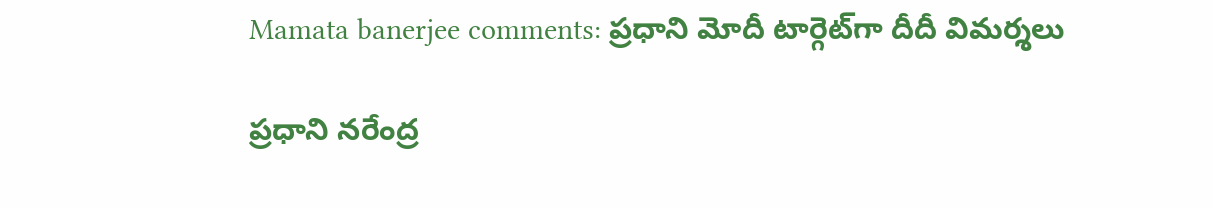Mamata banerjee comments: ప్రధాని మోదీ టార్గెట్‌గా దీదీ విమర్శలు

ప్రధాని నరేంద్ర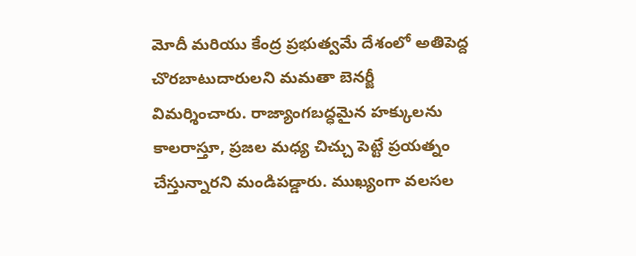మోదీ మరియు కేంద్ర ప్రభుత్వమే దేశంలో అతిపెద్ద చొరబాటుదారులని మమతా బెనర్జీ విమర్శించారు. రాజ్యాంగబద్ధమైన హక్కులను కాలరాస్తూ, ప్రజల మధ్య చిచ్చు పెట్టే ప్రయత్నం చేస్తున్నారని మండిపడ్డారు. ముఖ్యంగా వలసల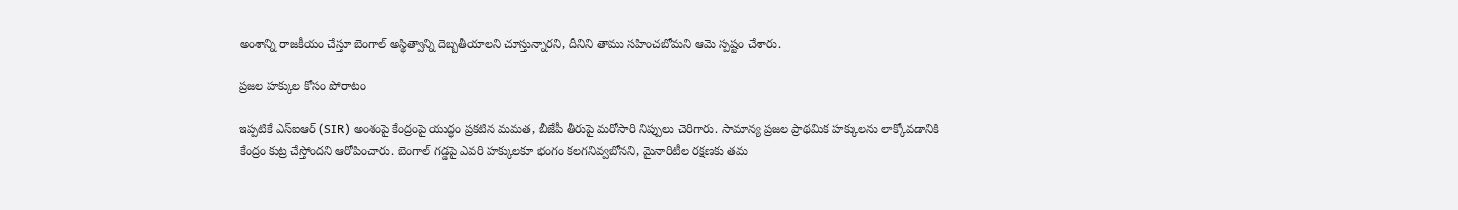అంశాన్ని రాజకీయం చేస్తూ బెంగాల్ అస్థిత్వాన్ని దెబ్బతీయాలని చూస్తున్నారని, దీనిని తాము సహించబోమని ఆమె స్పష్టం చేశారు.

ప్రజల హక్కుల కోసం పోరాటం

ఇప్పటికే ఎస్ఐఆర్ (SIR) అంశంపై కేంద్రంపై యుద్ధం ప్రకటిన మమత, బీజేపీ తీరుపై మరోసారి నిప్పులు చెరిగారు. సామాన్య ప్రజల ప్రాథమిక హక్కులను లాక్కోవడానికి కేంద్రం కుట్ర చేస్తోందని ఆరోపించారు. బెంగాల్ గడ్డపై ఎవరి హక్కులకూ భంగం కలగనివ్వబోనని, మైనారిటీల రక్షణకు తమ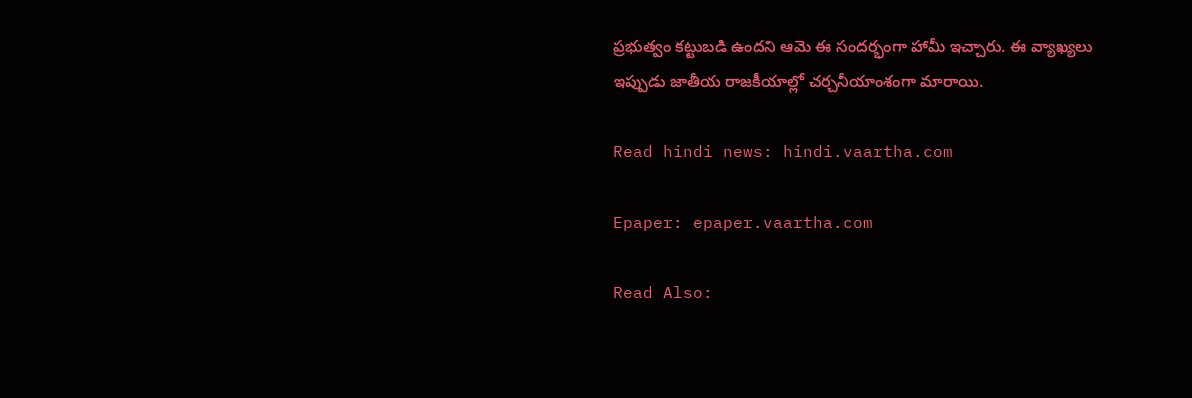ప్రభుత్వం కట్టుబడి ఉందని ఆమె ఈ సందర్భంగా హామీ ఇచ్చారు. ఈ వ్యాఖ్యలు ఇప్పుడు జాతీయ రాజకీయాల్లో చర్చనీయాంశంగా మారాయి.

Read hindi news: hindi.vaartha.com

Epaper: epaper.vaartha.com

Read Also: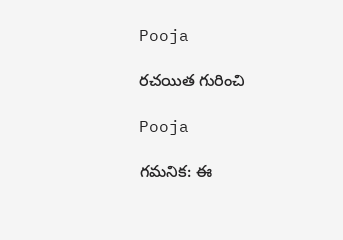Pooja

రచయిత గురించి

Pooja

గమనిక: ఈ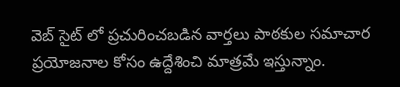వెబ్ సైట్ లో ప్రచురించబడిన వార్తలు పాఠకుల సమాచార ప్రయోజనాల కోసం ఉద్దేశించి మాత్రమే ఇస్తున్నాం.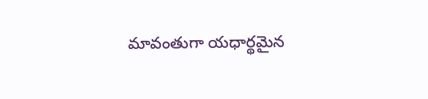మావంతుగా యధార్థమైన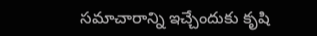సమాచారాన్ని ఇచ్చేందుకు కృషి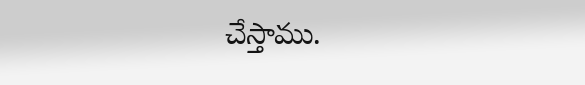చేస్తాము.